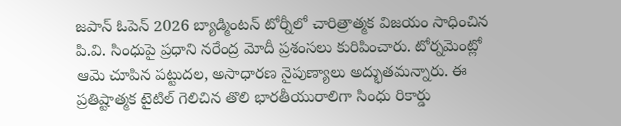జపాన్ ఓపెన్ 2026 బ్యాడ్మింటన్ టోర్నీలో చారిత్రాత్మక విజయం సాధించిన పి.వి. సింధుపై ప్రధాని నరేంద్ర మోదీ ప్రశంసలు కురిపించారు. టోర్నమెంట్లో ఆమె చూపిన పట్టుదల, అసాధారణ నైపుణ్యాలు అద్భుతమన్నారు. ఈ ప్రతిష్టాత్మక టైటిల్ గెలిచిన తొలి భారతీయురాలిగా సింధు రికార్డు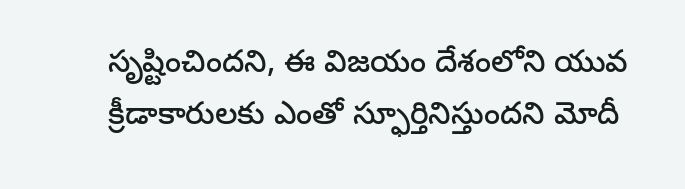సృష్టించిందని, ఈ విజయం దేశంలోని యువ క్రీడాకారులకు ఎంతో స్ఫూర్తినిస్తుందని మోదీ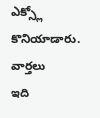ఎక్స్లో కొనియాడారు.
వార్తలు
ఇది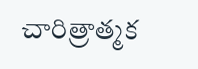చారిత్రాత్మక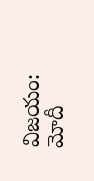విజయం: మోదీ